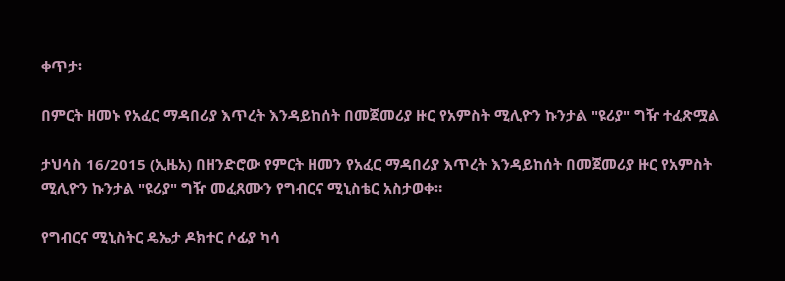ቀጥታ፡

በምርት ዘመኑ የአፈር ማዳበሪያ እጥረት እንዳይከሰት በመጀመሪያ ዙር የአምስት ሚሊዮን ኩንታል "ዩሪያ" ግዥ ተፈጽሟል

ታህሳስ 16/2015 (ኢዜአ) በዘንድሮው የምርት ዘመን የአፈር ማዳበሪያ እጥረት እንዳይከሰት በመጀመሪያ ዙር የአምስት ሚሊዮን ኩንታል "ዩሪያ" ግዥ መፈጸሙን የግብርና ሚኒስቴር አስታወቀ።

የግብርና ሚኒስትር ዴኤታ ዶክተር ሶፊያ ካሳ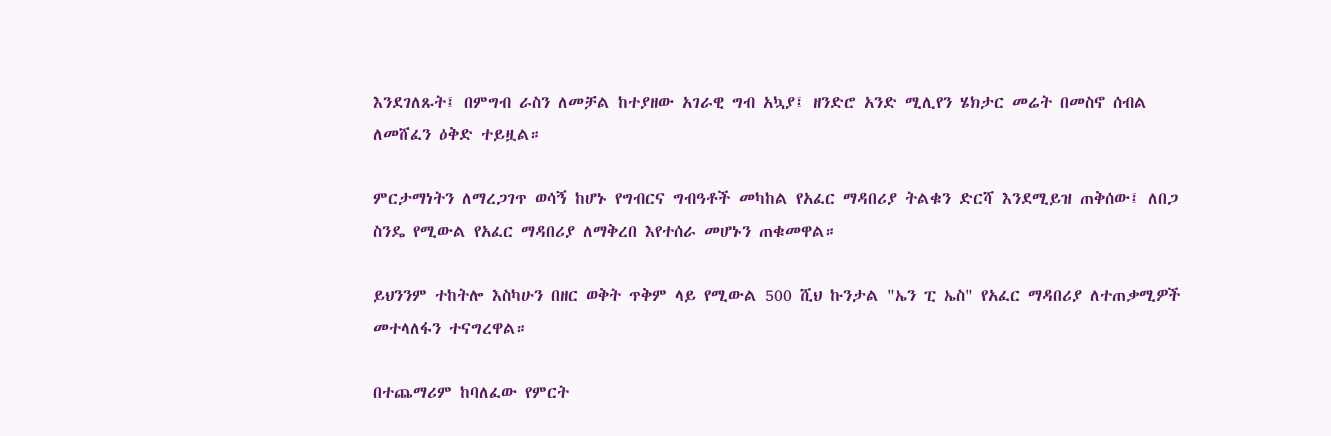እንደገለጹት፤ በምግብ ራስን ለመቻል ከተያዘው አገራዊ ግብ አኳያ፤ ዘንድሮ አንድ ሚሊየን ሄክታር መሬት በመስኖ ሰብል ለመሸፈን ዕቅድ ተይዟል።

ምርታማነትን ለማረጋገጥ ወሳኝ ከሆኑ የግብርና ግብዓቶች መካከል የአፈር ማዳበሪያ ትልቁን ድርሻ እንደሚይዝ ጠቅሰው፤ ለበጋ ስንዴ የሚውል የአፈር ማዳበሪያ ለማቅረበ እየተሰራ መሆኑን ጠቁመዋል።

ይህንንም ተከትሎ እስካሁን በዘር ወቅት ጥቅም ላይ የሚውል 500 ሺህ ኩንታል "ኤን ፒ ኤስ" የአፈር ማዳበሪያ ለተጠቃሚዎች መተላለፋን ተናግረዋል።

በተጨማሪም ከባለፈው የምርት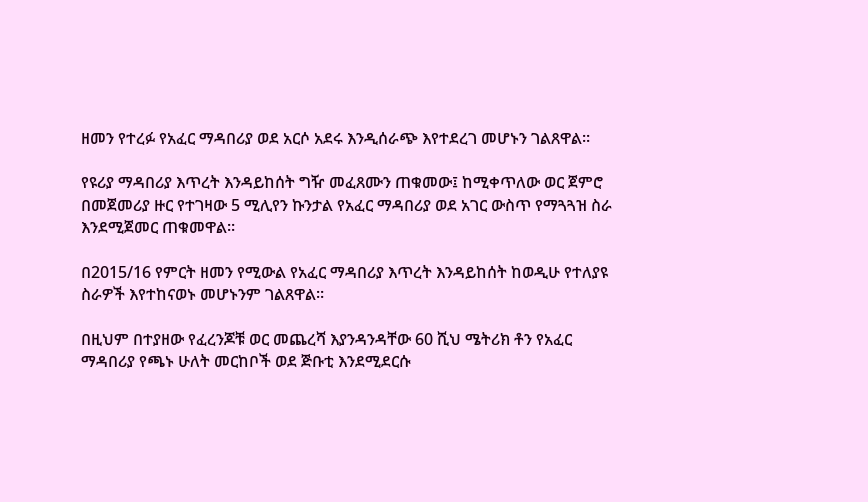ዘመን የተረፉ የአፈር ማዳበሪያ ወደ አርሶ አደሩ እንዲሰራጭ እየተደረገ መሆኑን ገልጸዋል።

የዩሪያ ማዳበሪያ እጥረት እንዳይከሰት ግዥ መፈጸሙን ጠቁመው፤ ከሚቀጥለው ወር ጀምሮ በመጀመሪያ ዙር የተገዛው 5 ሚሊየን ኩንታል የአፈር ማዳበሪያ ወደ አገር ውስጥ የማጓጓዝ ስራ እንደሚጀመር ጠቁመዋል።

በ2015/16 የምርት ዘመን የሚውል የአፈር ማዳበሪያ እጥረት እንዳይከሰት ከወዲሁ የተለያዩ ስራዎች እየተከናወኑ መሆኑንም ገልጸዋል።

በዚህም በተያዘው የፈረንጆቹ ወር መጨረሻ እያንዳንዳቸው 60 ሺህ ሜትሪክ ቶን የአፈር ማዳበሪያ የጫኑ ሁለት መርከቦች ወደ ጅቡቲ እንደሚደርሱ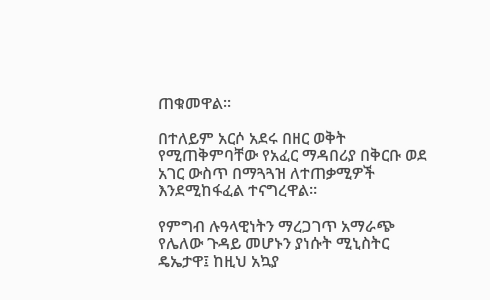ጠቁመዋል።

በተለይም አርሶ አደሩ በዘር ወቅት የሚጠቅምባቸው የአፈር ማዳበሪያ በቅርቡ ወደ አገር ውስጥ በማጓጓዝ ለተጠቃሚዎች እንደሚከፋፈል ተናግረዋል።

የምግብ ሉዓላዊነትን ማረጋገጥ አማራጭ የሌለው ጉዳይ መሆኑን ያነሱት ሚኒስትር ዴኤታዋ፤ ከዚህ አኳያ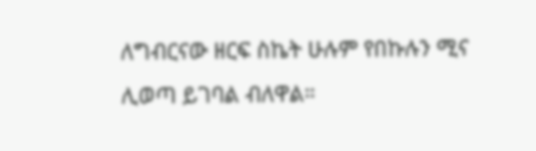ለግብርናው ዘርፍ ስኬት ሁሉም የበኩሉን ሚና ሊወጣ ይገባል ብለዋል።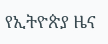የኢትዮጵያ ዜና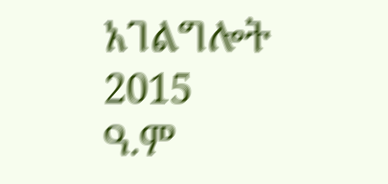አገልግሎት
2015
ዓ.ም